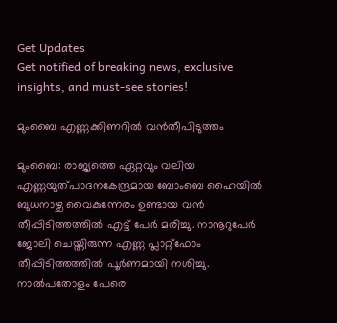Get Updates
Get notified of breaking news, exclusive insights, and must-see stories!

മുംബൈ എണ്ണക്കിണറില്‍ വന്‍തീപിടുത്തം

മുംബൈ: രാജ്യത്തെ ഏറ്റവും വലിയ എണ്ണയുത്പാദനകേന്ദ്രമായ ബോംബെ ഹൈയില്‍ ബുധനാഴ്ച വൈകുന്നേരം ഉണ്ടായ വന്‍ തീപ്പിടിത്തത്തില്‍ എട്ട് പേര്‍ മരിച്ചു. നാനൂറുപേര്‍ ജോലി ചെയ്തിരുന്ന എണ്ണ പ്ലാറ്റ്ഫോം തീപ്പിടിത്തത്തില്‍ പൂര്‍ണമായി നശിച്ചു. നാല്‍പതോളം പേരെ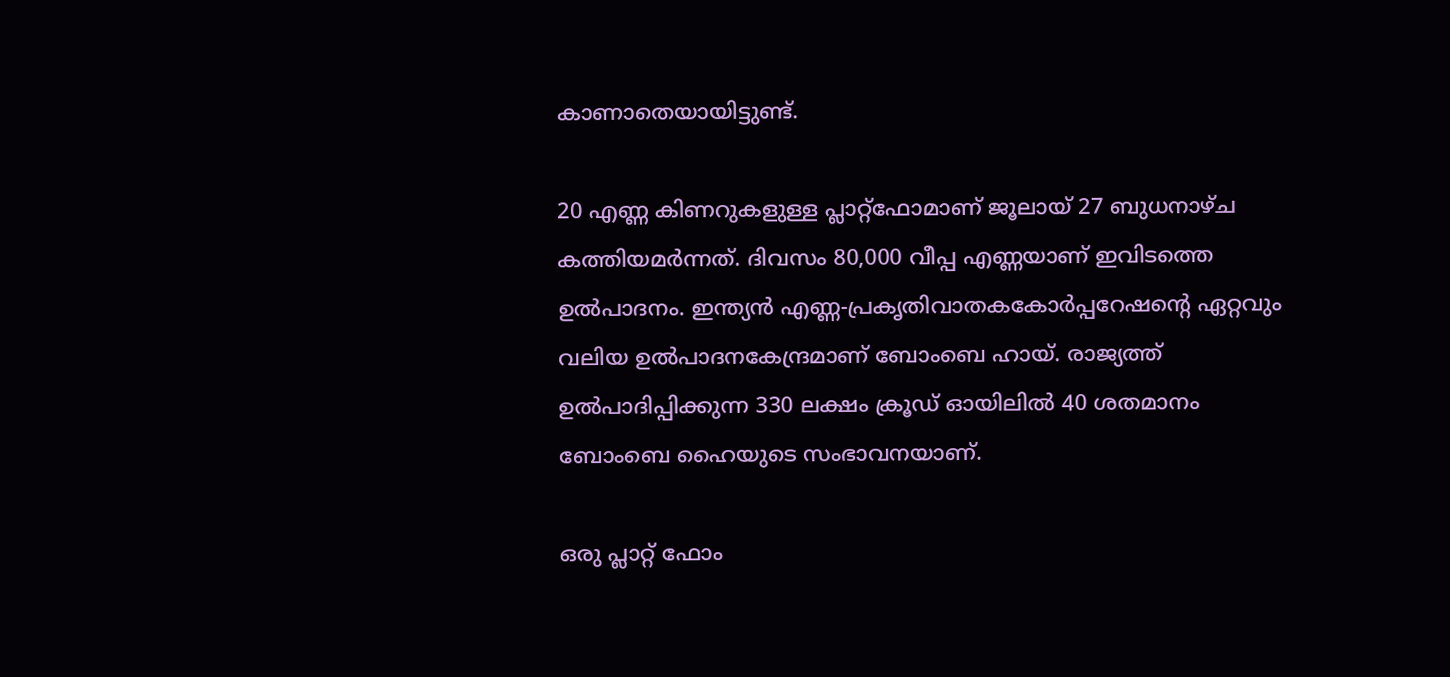കാണാതെയായിട്ടുണ്ട്.

20 എണ്ണ കിണറുകളുള്ള പ്ലാറ്റ്ഫോമാണ് ജൂലായ് 27 ബുധനാഴ്ച കത്തിയമര്‍ന്നത്. ദിവസം 80,000 വീപ്പ എണ്ണയാണ് ഇവിടത്തെ ഉല്‍പാദനം. ഇന്ത്യന്‍ എണ്ണ-പ്രകൃതിവാതകകോര്‍പ്പറേഷന്റെ ഏറ്റവും വലിയ ഉല്‍പാദനകേന്ദ്രമാണ് ബോംബെ ഹായ്. രാജ്യത്ത് ഉല്‍പാദിപ്പിക്കുന്ന 330 ലക്ഷം ക്രൂഡ് ഓയിലില്‍ 40 ശതമാനം ബോംബെ ഹൈയുടെ സംഭാവനയാണ്.

ഒരു പ്ലാറ്റ് ഫോം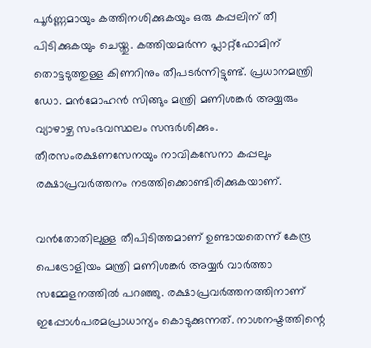പൂര്‍ണ്ണമായും കത്തിനശിക്കുകയും ഒരു കപ്പലിന് തീ പിടിക്കുകയും ചെയ്തു. കത്തിയമര്‍ന്ന പ്ലാറ്റ്ഫോമിന് തൊട്ടടുത്തുള്ള കിണറിനും തീപടര്‍ന്നിട്ടുണ്ട്. പ്രധാനമന്ത്രി ഡോ. മന്‍മോഹന്‍ സിങ്ങും മന്ത്രി മണിശങ്കര്‍ അയ്യരും വ്യാഴാഴ്ച സംഭവസ്ഥലം സന്ദര്‍ശിക്കും. തീരസംരക്ഷണസേനയും നാവികസേനാ കപ്പലും രക്ഷാപ്രവര്‍ത്തനം നടത്തിക്കൊണ്ടിരിക്കുകയാണ്.

വന്‍തോതിലുള്ള തീപിടിത്തമാണ് ഉണ്ടായതെന്ന് കേന്ദ്ര പെട്രോളിയം മന്ത്രി മണിശങ്കര്‍ അയ്യര്‍ വാര്‍ത്താ സമ്മേളനത്തില്‍ പറഞ്ഞു. രക്ഷാപ്രവര്‍ത്തനത്തിനാണ് ഇപ്പോള്‍പരമപ്രാധാന്യം കൊടുക്കുന്നത്. നാശനഷ്ടത്തിന്റെ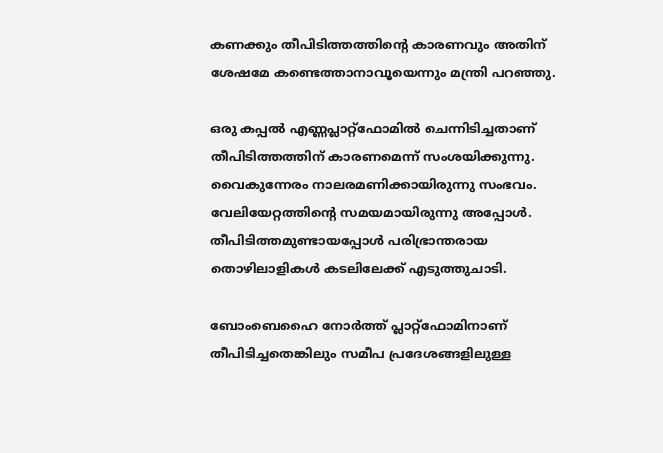കണക്കും തീപിടിത്തത്തിന്റെ കാരണവും അതിന് ശേഷമേ കണ്ടെത്താനാവൂയെന്നും മന്ത്രി പറഞ്ഞു.

ഒരു കപ്പല്‍ എണ്ണപ്ലാറ്റ്ഫോമില്‍ ചെന്നിടിച്ചതാണ് തീപിടിത്തത്തിന് കാരണമെന്ന് സംശയിക്കുന്നു. വൈകുന്നേരം നാലരമണിക്കായിരുന്നു സംഭവം. വേലിയേറ്റത്തിന്റെ സമയമായിരുന്നു അപ്പോള്‍. തീപിടിത്തമുണ്ടായപ്പോള്‍ പരിഭ്രാന്തരായ തൊഴിലാളികള്‍ കടലിലേക്ക് എടുത്തുചാടി.

ബോംബെഹൈ നോര്‍ത്ത് പ്ലാറ്റ്ഫോമിനാണ് തീപിടിച്ചതെങ്കിലും സമീപ പ്രദേശങ്ങളിലുള്ള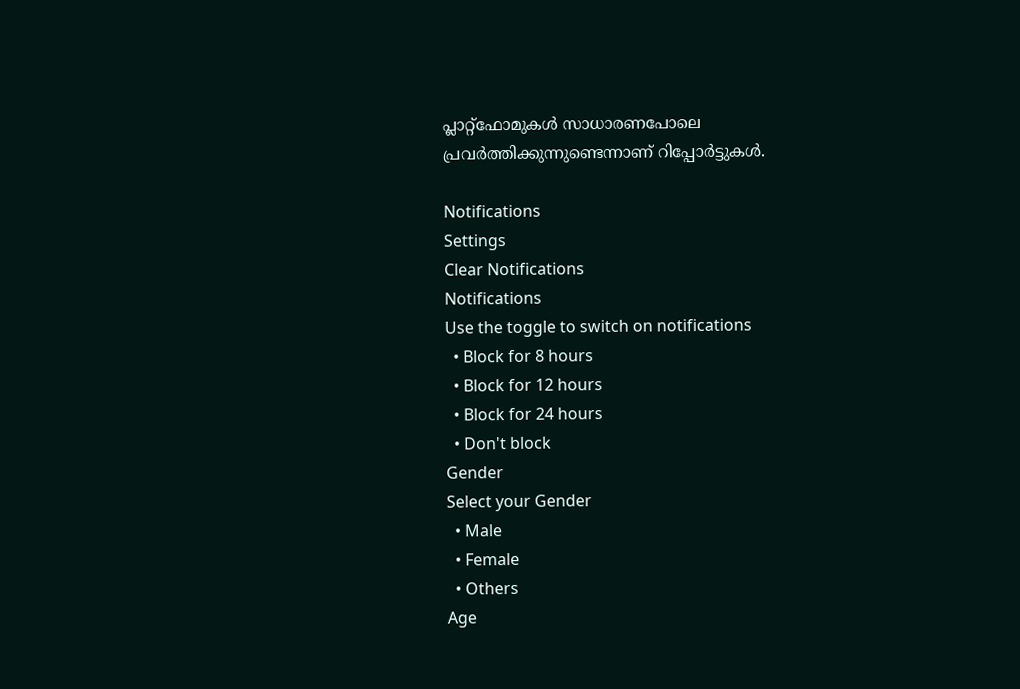പ്ലാറ്റ്ഫോമുകള്‍ സാധാരണപോലെ പ്രവര്‍ത്തിക്കുന്നുണ്ടെന്നാണ് റിപ്പോര്‍ട്ടുകള്‍.

Notifications
Settings
Clear Notifications
Notifications
Use the toggle to switch on notifications
  • Block for 8 hours
  • Block for 12 hours
  • Block for 24 hours
  • Don't block
Gender
Select your Gender
  • Male
  • Female
  • Others
Age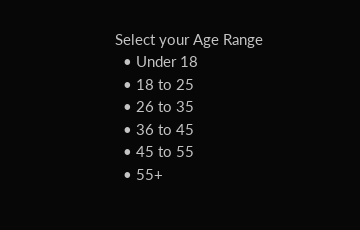Select your Age Range
  • Under 18
  • 18 to 25
  • 26 to 35
  • 36 to 45
  • 45 to 55
  • 55+